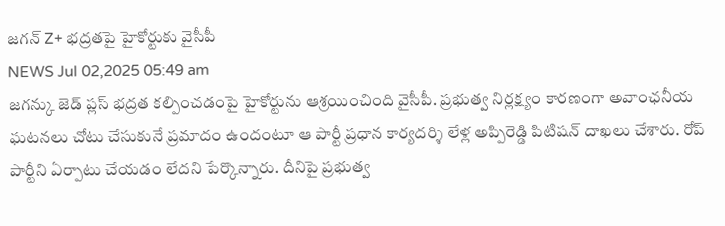జగన్ Z+ భద్రతపై హైకోర్టుకు వైసీపీ
NEWS Jul 02,2025 05:49 am
జగన్కు జెడ్ ప్లస్ భద్రత కల్పించడంపై హైకోర్టును ఆశ్రయించింది వైసీపీ. ప్రభుత్వ నిర్లక్ష్యం కారణంగా అవాంఛనీయ ఘటనలు చోటు చేసుకునే ప్రమాదం ఉందంటూ ఆ పార్టీ ప్రధాన కార్యదర్శి లేళ్ల అప్పిరెడ్డి పిటిషన్ దాఖలు చేశారు. రోప్ పార్టీని ఏర్పాటు చేయడం లేదని పేర్కొన్నారు. దీనిపై ప్రభుత్వ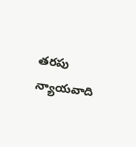తరపు న్యాయవాది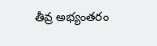తీవ్ర అభ్యంతరం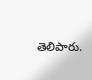తెలిపారు.